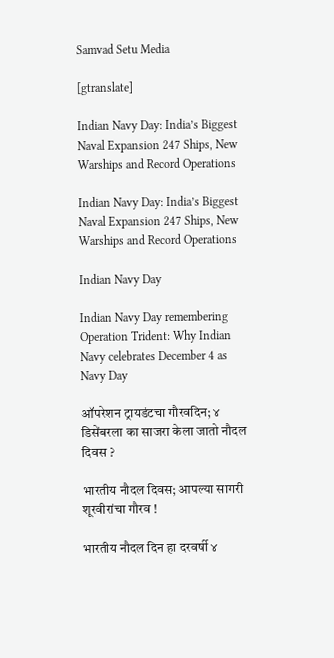Samvad Setu Media

[gtranslate]

Indian Navy Day: India’s Biggest Naval Expansion 247 Ships, New Warships and Record Operations

Indian Navy Day: India’s Biggest Naval Expansion 247 Ships, New Warships and Record Operations

Indian Navy Day

Indian Navy Day remembering Operation Trident: Why Indian Navy celebrates December 4 as Navy Day

ऑपरेशन ट्रायडंटचा गौरवदिन; ४ डिसेंबरला का साजरा केला जातो नौदल दिवस ?

भारतीय नौदल दिवस; आपल्या सागरी शूरवीरांचा गौरव !

भारतीय नौदल दिन हा दरवर्षी ४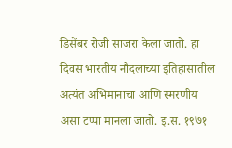डिसेंबर रोजी साजरा केला जातो. हा दिवस भारतीय नौदलाच्या इतिहासातील अत्यंत अभिमानाचा आणि स्मरणीय असा टप्पा मानला जातो. इ.स. १९७१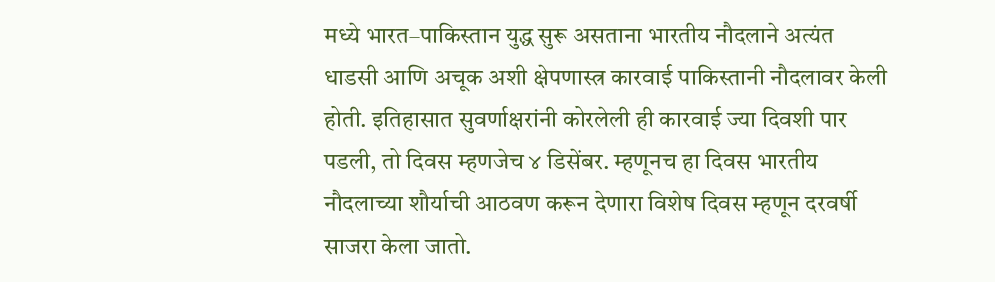मध्ये भारत–पाकिस्तान युद्ध सुरू असताना भारतीय नौदलाने अत्यंत धाडसी आणि अचूक अशी क्षेपणास्त्र कारवाई पाकिस्तानी नौदलावर केली होती. इतिहासात सुवर्णाक्षरांनी कोरलेली ही कारवाई ज्या दिवशी पार पडली, तो दिवस म्हणजेच ४ डिसेंबर. म्हणूनच हा दिवस भारतीय नौदलाच्या शौर्याची आठवण करून देणारा विशेष दिवस म्हणून दरवर्षी साजरा केला जातो.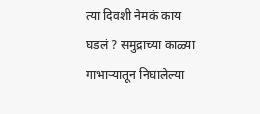त्या दिवशी नेमकं काय घडलं ? समुद्राच्या काळ्या गाभाऱ्यातून निघालेल्या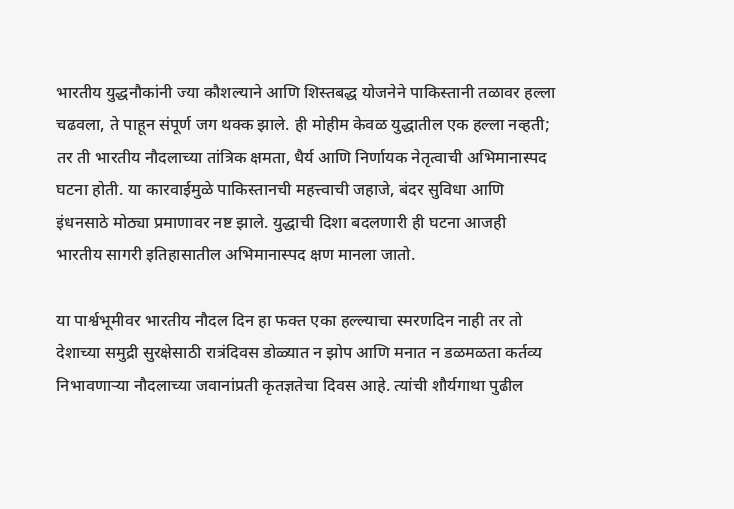भारतीय युद्धनौकांनी ज्या कौशल्याने आणि शिस्तबद्ध योजनेने पाकिस्तानी तळावर हल्ला चढवला, ते पाहून संपूर्ण जग थक्क झाले. ही मोहीम केवळ युद्धातील एक हल्ला नव्हती; तर ती भारतीय नौदलाच्या तांत्रिक क्षमता, धैर्य आणि निर्णायक नेतृत्वाची अभिमानास्पद घटना होती. या कारवाईमुळे पाकिस्तानची महत्त्वाची जहाजे, बंदर सुविधा आणि इंधनसाठे मोठ्या प्रमाणावर नष्ट झाले. युद्धाची दिशा बदलणारी ही घटना आजही भारतीय सागरी इतिहासातील अभिमानास्पद क्षण मानला जातो.

या पार्श्वभूमीवर भारतीय नौदल दिन हा फक्त एका हल्ल्याचा स्मरणदिन नाही तर तो देशाच्या समुद्री सुरक्षेसाठी रात्रंदिवस डोळ्यात न झोप आणि मनात न डळमळता कर्तव्य निभावणाऱ्या नौदलाच्या जवानांप्रती कृतज्ञतेचा दिवस आहे. त्यांची शौर्यगाथा पुढील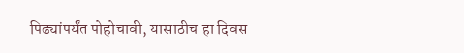पिढ्यांपर्यंत पोहोचावी, यासाठीच हा दिवस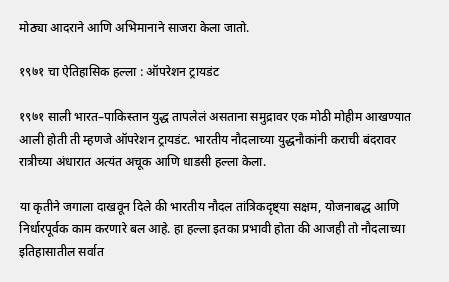मोठ्या आदराने आणि अभिमानाने साजरा केला जातो.

१९७१ चा ऐतिहासिक हल्ला : ऑपरेशन ट्रायडंट

१९७१ साली भारत–पाकिस्तान युद्ध तापलेलं असताना समुद्रावर एक मोठी मोहीम आखण्यात आली होती ती म्हणजे ऑपरेशन ट्रायडंट. भारतीय नौदलाच्या युद्धनौकांनी कराची बंदरावर रात्रीच्या अंधारात अत्यंत अचूक आणि धाडसी हल्ला केला.

या कृतीने जगाला दाखवून दिले की भारतीय नौदल तांत्रिकदृष्ट्या सक्षम, योजनाबद्ध आणि निर्धारपूर्वक काम करणारे बल आहे. हा हल्ला इतका प्रभावी होता की आजही तो नौदलाच्या इतिहासातील सर्वात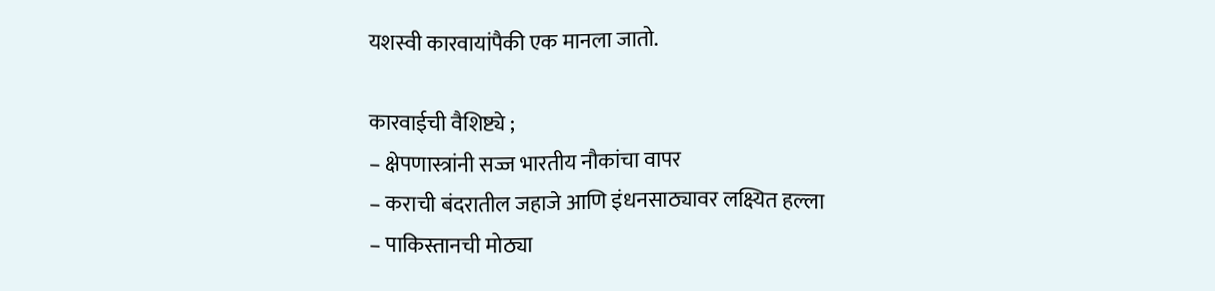यशस्वी कारवायांपैकी एक मानला जातो.

कारवाईची वैशिष्ट्ये ;
– क्षेपणास्त्रांनी सज्ज भारतीय नौकांचा वापर
– कराची बंदरातील जहाजे आणि इंधनसाठ्यावर लक्ष्यित हल्ला
– पाकिस्तानची मोठ्या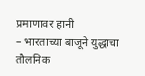प्रमाणावर हानी
– भारताच्या बाजूने युद्धाचा तौलनिक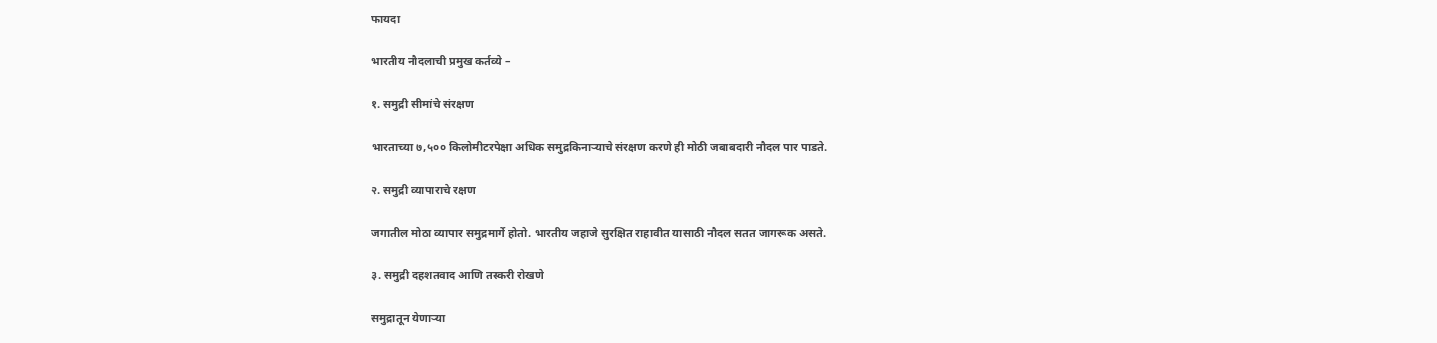फायदा

भारतीय नौदलाची प्रमुख कर्तव्ये –

१. समुद्री सीमांचे संरक्षण

भारताच्या ७,५०० किलोमीटरपेक्षा अधिक समुद्रकिनाऱ्याचे संरक्षण करणे ही मोठी जबाबदारी नौदल पार पाडते.

२. समुद्री व्यापाराचे रक्षण

जगातील मोठा व्यापार समुद्रमार्गे होतो. भारतीय जहाजे सुरक्षित राहावीत यासाठी नौदल सतत जागरूक असते.

३. समुद्री दहशतवाद आणि तस्करी रोखणे

समुद्रातून येणाऱ्या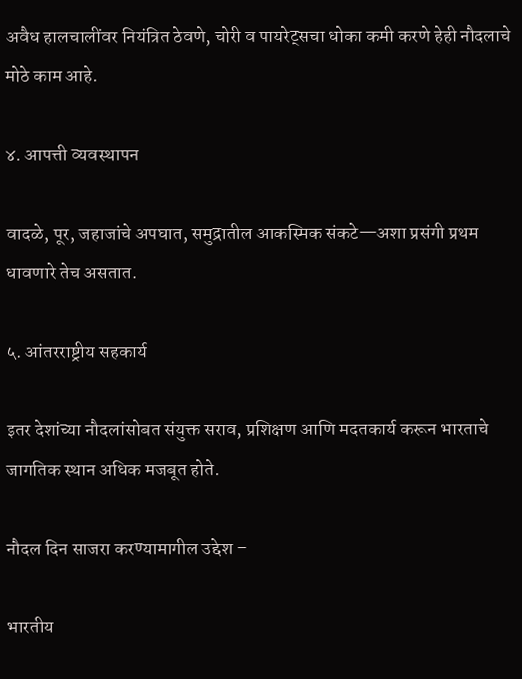अवैध हालचालींवर नियंत्रित ठेवणे, चोरी व पायरेट्सचा धोका कमी करणे हेही नौदलाचे मोठे काम आहे.

४. आपत्ती व्यवस्थापन

वादळे, पूर, जहाजांचे अपघात, समुद्रातील आकस्मिक संकटे—अशा प्रसंगी प्रथम धावणारे तेच असतात.

५. आंतरराष्ट्रीय सहकार्य

इतर देशांच्या नौदलांसोबत संयुक्त सराव, प्रशिक्षण आणि मदतकार्य करून भारताचे जागतिक स्थान अधिक मजबूत होते.

नौदल दिन साजरा करण्यामागील उद्देश –

भारतीय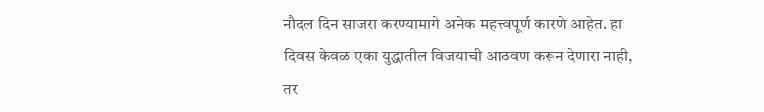नौदल दिन साजरा करण्यामागे अनेक महत्त्वपूर्ण कारणे आहेत. हा दिवस केवळ एका युद्धातील विजयाची आठवण करून देणारा नाही, तर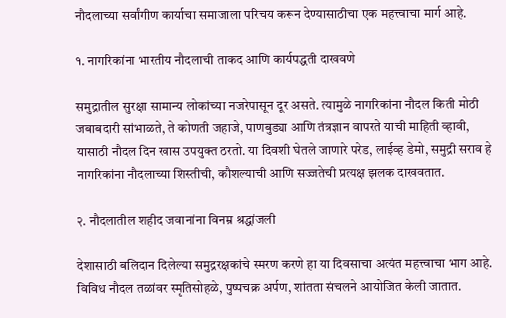नौदलाच्या सर्वांगीण कार्याचा समाजाला परिचय करून देण्यासाठीचा एक महत्त्वाचा मार्ग आहे.

१. नागरिकांना भारतीय नौदलाची ताकद आणि कार्यपद्धती दाखवणे

समुद्रातील सुरक्षा सामान्य लोकांच्या नजरेपासून दूर असते. त्यामुळे नागरिकांना नौदल किती मोठी जबाबदारी सांभाळते, ते कोणती जहाजे, पाणबुड्या आणि तंत्रज्ञान वापरते याची माहिती व्हावी, यासाठी नौदल दिन खास उपयुक्त ठरतो. या दिवशी घेतले जाणारे परेड, लाईव्ह डेमो, समुद्री सराव हे नागरिकांना नौदलाच्या शिस्तीची, कौशल्याची आणि सज्जतेची प्रत्यक्ष झलक दाखवतात.

२. नौदलातील शहीद जवानांना विनम्र श्रद्धांजली

देशासाठी बलिदान दिलेल्या समुद्ररक्षकांचे स्मरण करणे हा या दिवसाचा अत्यंत महत्त्वाचा भाग आहे. विविध नौदल तळांवर स्मृतिसोहळे, पुष्पचक्र अर्पण, शांतता संचलने आयोजित केली जातात.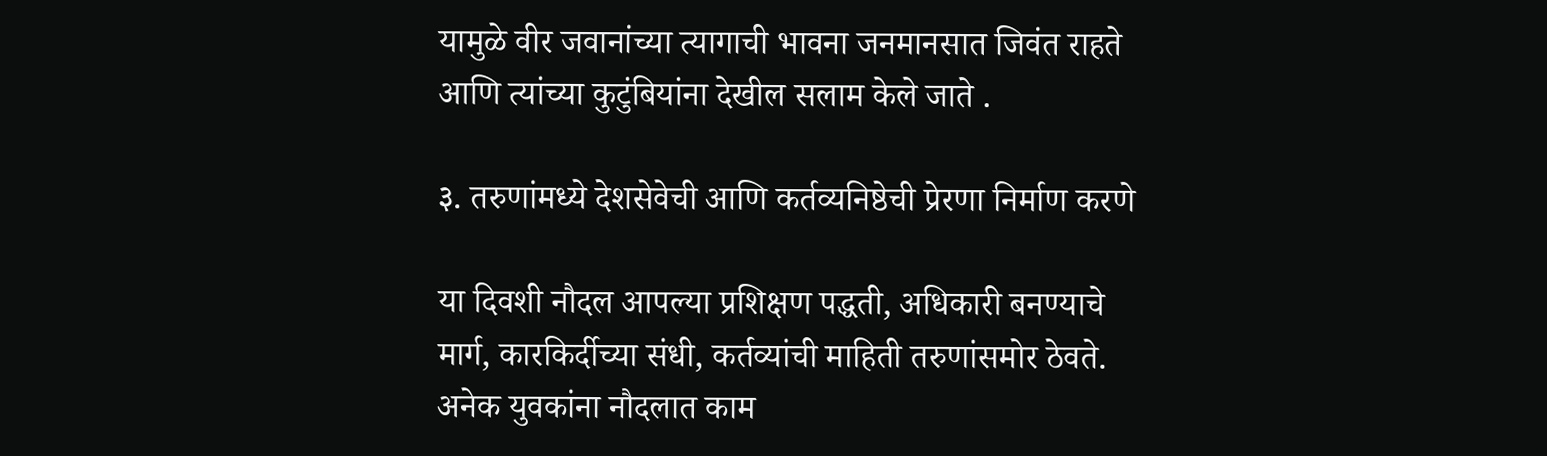यामुळे वीर जवानांच्या त्यागाची भावना जनमानसात जिवंत राहते आणि त्यांच्या कुटुंबियांना देखील सलाम केले जाते .

३. तरुणांमध्ये देशसेवेची आणि कर्तव्यनिष्ठेची प्रेरणा निर्माण करणे

या दिवशी नौदल आपल्या प्रशिक्षण पद्धती, अधिकारी बनण्याचे मार्ग, कारकिर्दीच्या संधी, कर्तव्यांची माहिती तरुणांसमोर ठेवते.
अनेक युवकांना नौदलात काम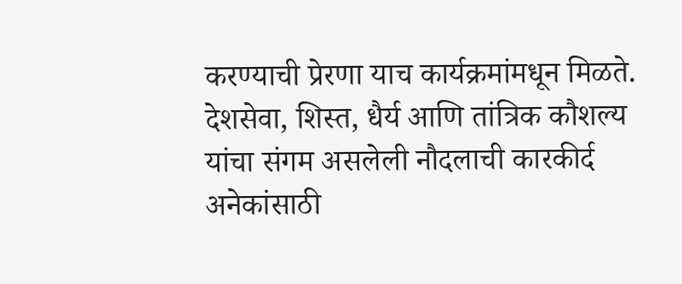करण्याची प्रेरणा याच कार्यक्रमांमधून मिळते. देशसेवा, शिस्त, धैर्य आणि तांत्रिक कौशल्य यांचा संगम असलेली नौदलाची कारकीर्द अनेकांसाठी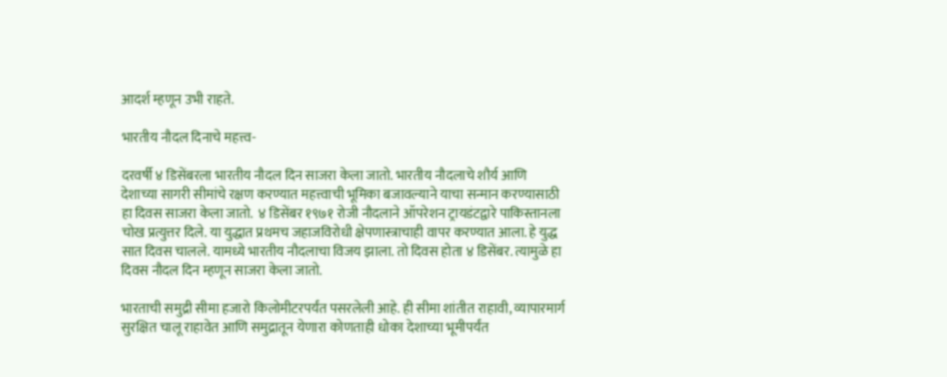आदर्श म्हणून उभी राहते.

भारतीय नौदल दिनाचे महत्त्व-

दरवर्षी ४ डिसेंबरला भारतीय नौदल दिन साजरा केला जातो. भारतीय नौदलाचे शौर्य आणि देशाच्या सागरी सीमांचे रक्षण करण्यात महत्त्वाची भूमिका बजावल्याने याचा सन्मान करण्यासाठी हा दिवस साजरा केला जातो.  ४ डिसेंबर १९७१ रोजी नौदलाने ऑपरेशन ट्रायडंटद्वारे पाकिस्तानला चोख प्रत्युत्तर दिले. या युद्धात प्रथमच जहाजविरोधी क्षेपणास्त्राचाही वापर करण्यात आला. हे युद्ध सात दिवस चालले. यामध्ये भारतीय नौदलाचा विजय झाला. तो दिवस होता ४ डिसेंबर. त्यामुळे हा दिवस नौदल दिन म्हणून साजरा केला जातो.

भारताची समुद्री सीमा हजारो किलोमीटरपर्यंत पसरलेली आहे. ही सीमा शांतीत राहावी, व्यापारमार्ग सुरक्षित चालू राहावेत आणि समुद्रातून येणारा कोणताही धोका देशाच्या भूमीपर्यंत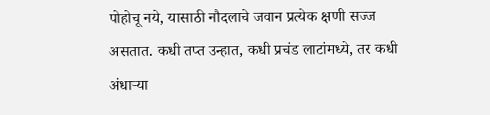पोहोचू नये, यासाठी नौदलाचे जवान प्रत्येक क्षणी सज्ज असतात. कधी तप्त उन्हात, कधी प्रचंड लाटांमध्ये, तर कधी अंधाऱ्या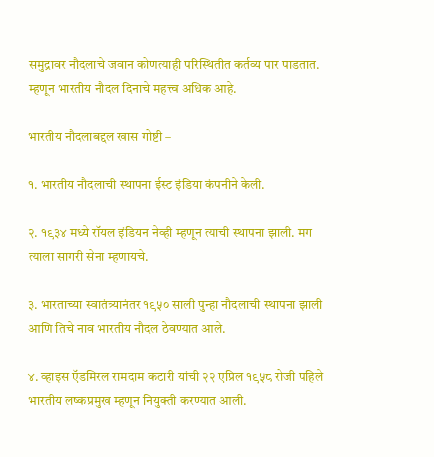समुद्रावर नौदलाचे जवान कोणत्याही परिस्थितीत कर्तव्य पार पाडतात. म्हणून भारतीय नौदल दिनाचे महत्त्व अधिक आहे.

भारतीय नौदलाबद्दल खास गोष्टी –

१. भारतीय नौदलाची स्थापना ईस्ट इंडिया कंपनीने केली.

२. १९३४ मध्ये रॉयल इंडियन नेव्ही म्हणून त्याची स्थापना झाली. मग त्याला सागरी सेना म्हणायचे.

३. भारताच्या स्वातंत्र्यानंतर १९५० साली पुन्हा नौदलाची स्थापना झाली आणि तिचे नाव भारतीय नौदल ठेवण्यात आले.

४. व्हाइस ऍडमिरल रामदाम कटारी यांची २२ एप्रिल १९५८ रोजी पहिले भारतीय लष्कप्रमुख म्हणून नियुक्ती करण्यात आली.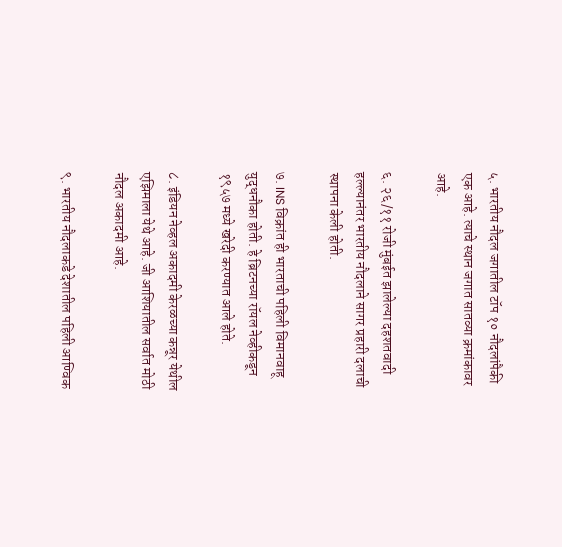५. भारतीय नौदल जगातील टॉप १० नौदलांपैकी एक आहे. त्याचे स्थान जगात सातव्या क्रमांकावर आहे.

६. २६/११ रोजी मुंबईत झालेल्या दहशतवादी हल्ल्यानंतर भारतीय नौदलाने सागर प्रहारी दलाची स्थापना केली होती.

७. INS विक्रांत ही भारताची पहिली विमानवाहू युद्धनौका होती. हे ब्रिटनच्या रॉयल नेव्हीकडून १९५७ मध्ये खरेदी करण्यात आले होते.

८. इंडियन नेव्हल अकादमी केरळच्या कन्नूर येथील एझिमाला येथे आहे. जी आशियातील सर्वात मोठी नौदल अकादमी आहे.

९. भारतीय नौदलाकडे देशातील पहिली आण्विक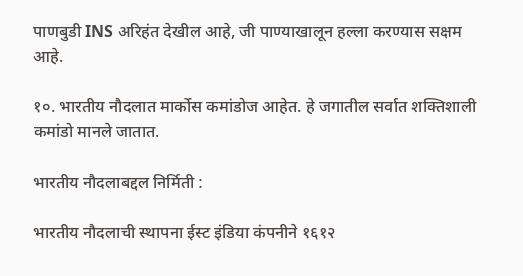पाणबुडी INS अरिहंत देखील आहे, जी पाण्याखालून हल्ला करण्यास सक्षम आहे.

१०. भारतीय नौदलात मार्कोस कमांडोज आहेत. हे जगातील सर्वात शक्तिशाली कमांडो मानले जातात.

भारतीय नौदलाबद्दल निर्मिती :

भारतीय नौदलाची स्थापना ईस्ट इंडिया कंपनीने १६१२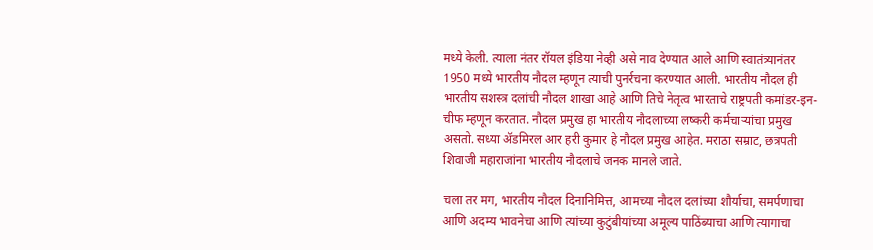मध्ये केली. त्याला नंतर रॉयल इंडिया नेव्ही असे नाव देण्यात आले आणि स्वातंत्र्यानंतर 1950 मध्ये भारतीय नौदल म्हणून त्याची पुनर्रचना करण्यात आली. भारतीय नौदल ही भारतीय सशस्त्र दलांची नौदल शाखा आहे आणि तिचे नेतृत्व भारताचे राष्ट्रपती कमांडर-इन-चीफ म्हणून करतात. नौदल प्रमुख हा भारतीय नौदलाच्या लष्करी कर्मचाऱ्यांचा प्रमुख असतो. सध्या ॲडमिरल आर हरी कुमार हे नौदल प्रमुख आहेत. मराठा सम्राट, छत्रपती शिवाजी महाराजांना भारतीय नौदलाचे जनक मानले जाते.

चला तर मग, भारतीय नौदल दिनानिमित्त, आमच्या नौदल दलांच्या शौर्याचा, समर्पणाचा आणि अदम्य भावनेचा आणि त्यांच्या कुटुंबीयांच्या अमूल्य पाठिंब्याचा आणि त्यागाचा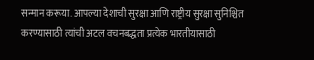सन्मान करूया. आपल्या देशाची सुरक्षा आणि राष्ट्रीय सुरक्षा सुनिश्चित करण्यासाठी त्यांची अटल वचनबद्धता प्रत्येक भारतीयासाठी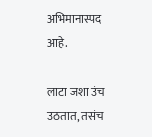अभिमानास्पद आहे.

लाटा जशा उंच उठतात, तसंच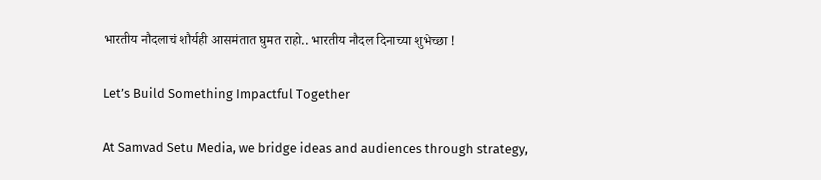भारतीय नौदलाचं शौर्यही आसमंतात घुमत राहो.. भारतीय नौदल दिनाच्या शुभेच्छा !

Let’s Build Something Impactful Together

At Samvad Setu Media, we bridge ideas and audiences through strategy,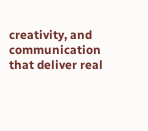creativity, and communication that deliver real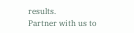results.
Partner with us to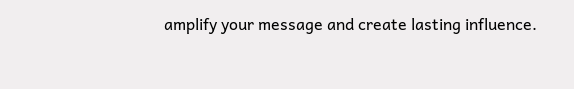amplify your message and create lasting influence.